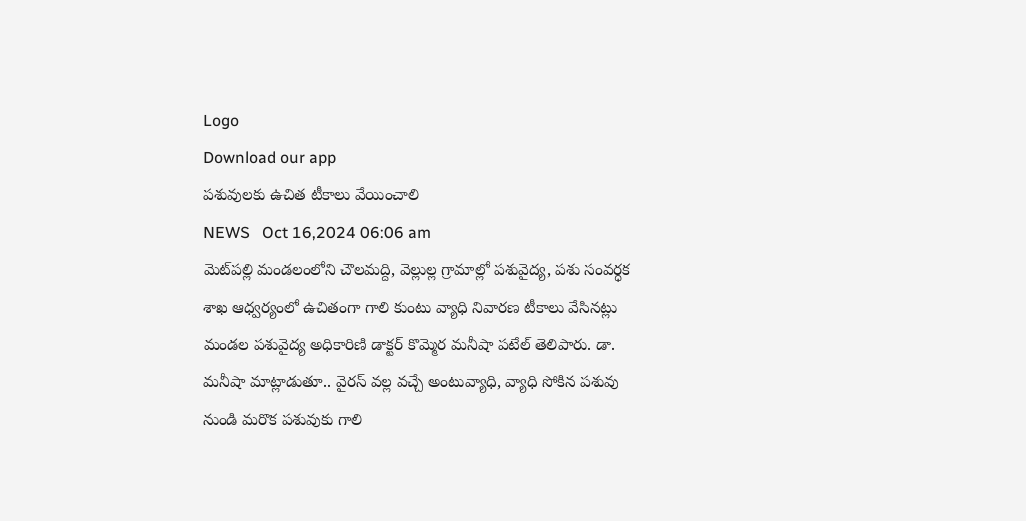Logo
Download our app
పశువులకు ఉచిత టీకాలు వేయించాలి
NEWS   Oct 16,2024 06:06 am
మెట్‌ప‌ల్లి మండలంలోని చౌలమద్ది, వెల్లుల్ల గ్రామాల్లో పశువైద్య, పశు సంవర్ధక శాఖ ఆధ్వర్యంలో ఉచితంగా గాలి కుంటు వ్యాధి నివారణ టీకాలు వేసినట్లు మండల పశువైద్య అధికారిణి డాక్టర్ కొమ్మెర మనీషా పటేల్ తెలిపారు. డా. మనీషా మాట్లాడుతూ.. వైరస్ వల్ల వచ్చే అంటువ్యాధి, వ్యాధి సోకిన పశువు నుండి మరొక పశువుకు గాలి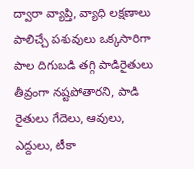ద్వారా వ్యాప్తి, వ్యాధి లక్షణాలు పాలిచ్చే పశువులు ఒక్కసారిగా పాల దిగుబడి తగ్గి పాడిరైతులు తీవ్రంగా నష్టపోతారని, పాడి రైతులు గేదెలు, ఆవులు, ఎద్దులు, టీకా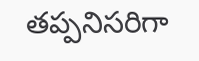తప్పనిసరిగా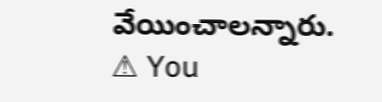వేయించాల‌న్నారు.
⚠ You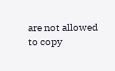are not allowed to copy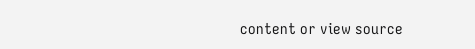content or view source